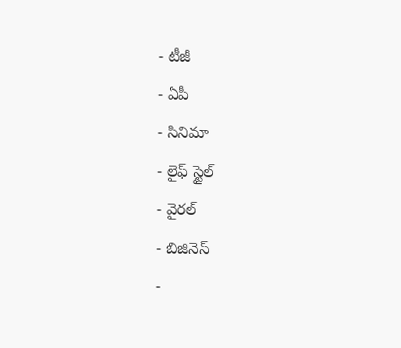- టీజీ
- ఏపీ
- సినిమా
- లైఫ్ స్టైల్
- వైరల్
- బిజినెస్
-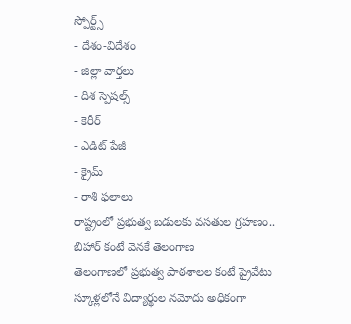స్పోర్ట్స్
- దేశం-విదేశం
- జిల్లా వార్తలు
- దిశ స్పెషల్స్
- కెరీర్
- ఎడిట్ పేజీ
- క్రైమ్
- రాశి ఫలాలు
రాష్ట్రంలో ప్రభుత్వ బడులకు వసతుల గ్రహణం.. బిహార్ కంటే వెనకే తెలంగాణ
తెలంగాణలో ప్రభుత్వ పాఠశాలల కంటే ప్రైవేటు స్కూళ్లలోనే విద్యార్థుల నమోదు అధికంగా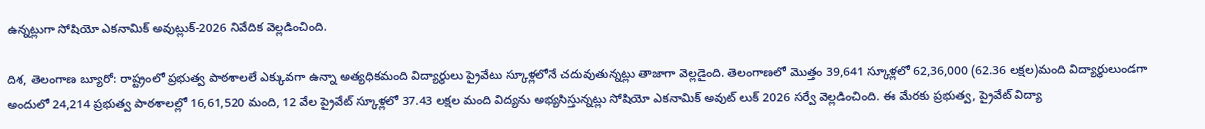ఉన్నట్లుగా సోషియో ఎకనామిక్ అవుట్లుక్-2026 నివేదిక వెల్లడించింది.

దిశ, తెలంగాణ బ్యూరో: రాష్ట్రంలో ప్రభుత్వ పాఠశాలలే ఎక్కువగా ఉన్నా అత్యధికమంది విద్యార్థులు ప్రైవేటు స్కూళ్లలోనే చదువుతున్నట్లు తాజాగా వెల్లడైంది. తెలంగాణలో మొత్తం 39,641 స్కూళ్లలో 62,36,000 (62.36 లక్షల)మంది విద్యార్థులుండగా అందులో 24,214 ప్రభుత్వ పాఠశాలల్లో 16,61,520 మంది, 12 వేల ప్రైవేట్ స్కూళ్లలో 37.43 లక్షల మంది విద్యను అభ్యసిస్తున్నట్లు సోషియో ఎకనామిక్ అవుట్ లుక్ 2026 సర్వే వెల్లడించింది. ఈ మేరకు ప్రభుత్వ, ప్రైవేట్ విద్యా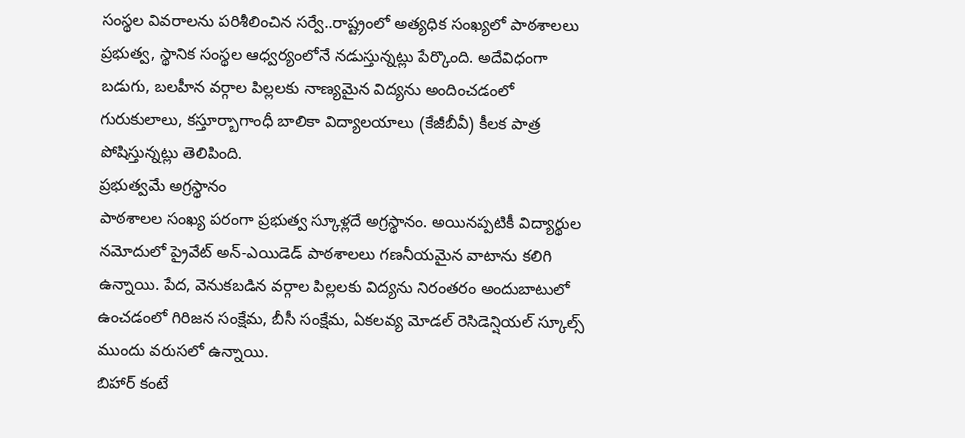సంస్థల వివరాలను పరిశీలించిన సర్వే..రాష్ట్రంలో అత్యధిక సంఖ్యలో పాఠశాలలు ప్రభుత్వ, స్థానిక సంస్థల ఆధ్వర్యంలోనే నడుస్తున్నట్లు పేర్కొంది. అదేవిధంగా బడుగు, బలహీన వర్గాల పిల్లలకు నాణ్యమైన విద్యను అందించడంలో గురుకులాలు, కస్తూర్బాగాంధీ బాలికా విద్యాలయాలు (కేజీబీవీ) కీలక పాత్ర పోషిస్తున్నట్లు తెలిపింది.
ప్రభుత్వమే అగ్రస్థానం
పాఠశాలల సంఖ్య పరంగా ప్రభుత్వ స్కూళ్లదే అగ్రస్థానం. అయినప్పటికీ విద్యార్థుల నమోదులో ప్రైవేట్ అన్-ఎయిడెడ్ పాఠశాలలు గణనీయమైన వాటాను కలిగి ఉన్నాయి. పేద, వెనుకబడిన వర్గాల పిల్లలకు విద్యను నిరంతరం అందుబాటులో ఉంచడంలో గిరిజన సంక్షేమ, బీసీ సంక్షేమ, ఏకలవ్య మోడల్ రెసిడెన్షియల్ స్కూల్స్ ముందు వరుసలో ఉన్నాయి.
బిహార్ కంటే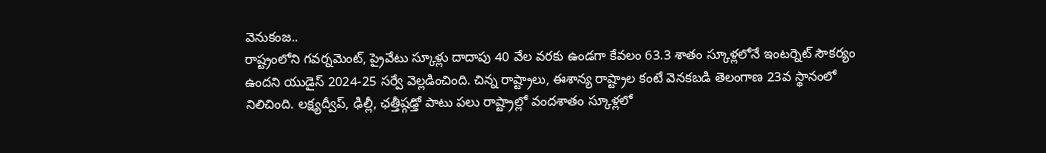వెనుకంజ..
రాష్ట్రంలోని గవర్నమెంట్, ప్రైవేటు స్కూళ్లు దాదాపు 40 వేల వరకు ఉండగా కేవలం 63.3 శాతం స్కూళ్లలోనే ఇంటర్నెట్ సౌకర్యం ఉందని యుడైస్ 2024-25 సర్వే వెల్లడించింది. చిన్న రాష్ట్రాలు, ఈశాన్య రాష్ట్రాల కంటే వెనకబడి తెలంగాణ 23వ స్థానంలో నిలిచింది. లక్ష్యద్వీప్, ఢిల్లీ, ఛత్తీష్గఢ్తో పాటు పలు రాష్ట్రాల్లో వందశాతం స్కూళ్లలో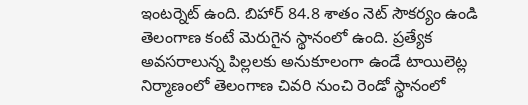ఇంటర్నెట్ ఉంది. బిహార్ 84.8 శాతం నెట్ సౌకర్యం ఉండి తెలంగాణ కంటే మెరుగైన స్థానంలో ఉంది. ప్రత్యేక అవసరాలున్న పిల్లలకు అనుకూలంగా ఉండే టాయిలెట్ల నిర్మాణంలో తెలంగాణ చివరి నుంచి రెండో స్థానంలో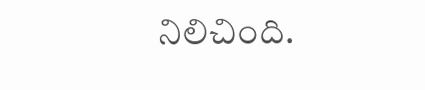నిలిచింది.